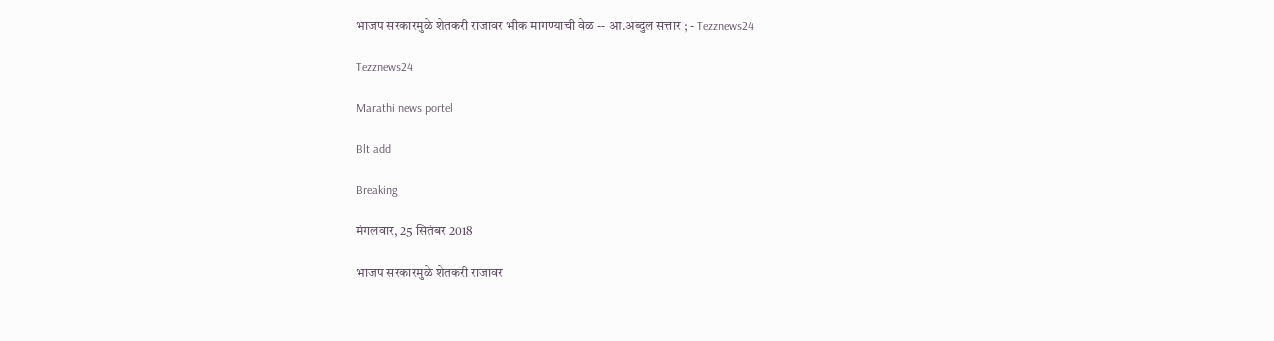भाजप सरकारमुळे शेतकरी राजावर भीक मागण्याची वेळ -- आ.अब्दुल सत्तार ; - Tezznews24

Tezznews24

Marathi news portel

Blt add

Breaking

मंगलवार, 25 सितंबर 2018

भाजप सरकारमुळे शेतकरी राजावर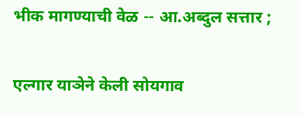भीक मागण्याची वेळ -- आ.अब्दुल सत्तार ;

एल्गार याञेने केली सोयगाव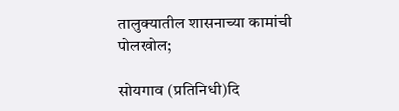तालुक्यातील शासनाच्या कामांची पोलखोल;

सोयगाव (प्रतिनिधी)दि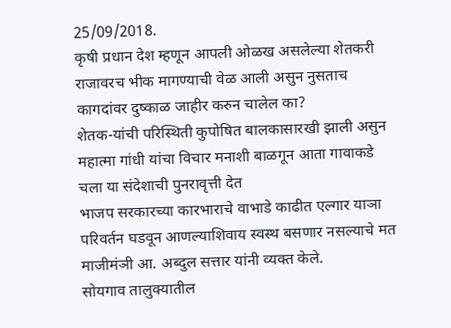25/09/2018.
कृषी प्रधान देश म्हणून आपली ओळख असलेल्या शेतकरी राजावरच भीक मागण्याची वेळ आली असुन नुसताच कागदांवर दुष्काळ जाहीर करुन चालेल का?
शेतक-यांची परिस्थिती कुपोषित बालकासारखी झाली असुन महात्मा गांधी यांचा विचार मनाशी बाळगून आता गावाकडे चला या संदेशाची पुनरावृत्ती देत
भाजप सरकारच्या कारभाराचे वाभाडे काढीत एल्गार याञा परिवर्तन घडवून आणल्याशिवाय स्वस्थ बसणार नसल्याचे मत माजीमंञी आ. अब्दुल सत्तार यांनी व्यक्त केले.
सोयगाव तालुक्यातील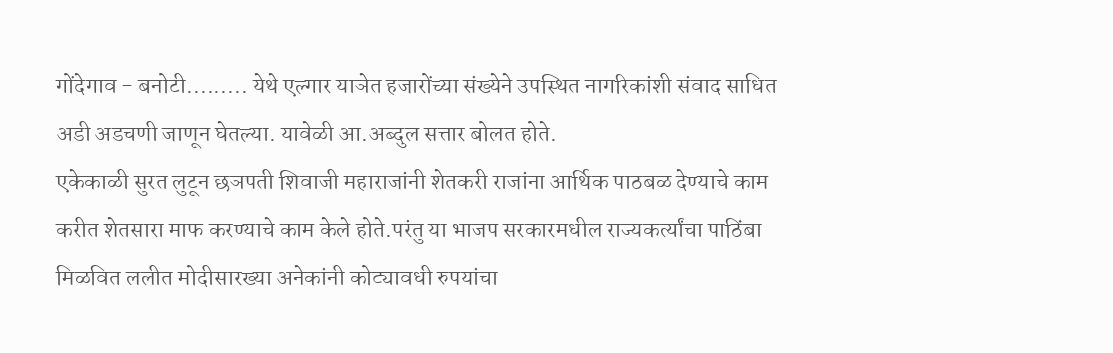गोंदेगाव - बनोटी......... येथे एल्गार याञेत हजारोंच्या संख्येने उपस्थित नागरिकांशी संवाद साधित अडी अडचणी जाणून घेतल्या. यावेळी आ.अब्दुल सत्तार बोलत होते.
एकेकाळी सुरत लुटून छञपती शिवाजी महाराजांनी शेतकरी राजांना आर्थिक पाठबळ देण्याचे काम करीत शेतसारा माफ करण्याचे काम केले होते.परंतु या भाजप सरकारमधील राज्यकर्त्यांचा पाठिंबा मिळवित ललीत मोदीसारख्या अनेकांनी कोट्यावधी रुपयांचा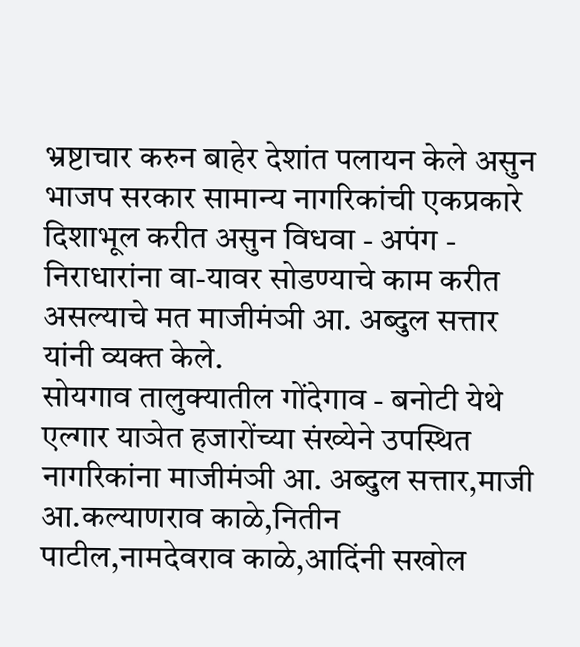भ्रष्टाचार करुन बाहेर देशांत पलायन केले असुन भाजप सरकार सामान्य नागरिकांची एकप्रकारे दिशाभूल करीत असुन विधवा - अपंग - निराधारांना वा-यावर सोडण्याचे काम करीत असल्याचे मत माजीमंञी आ. अब्दुल सत्तार यांनी व्यक्त केले.
सोयगाव तालुक्यातील गोंदेगाव - बनोटी येथे एल्गार याञेत हजारोंच्या संख्येने उपस्थित नागरिकांना माजीमंञी आ. अब्दुल सत्तार,माजी आ.कल्याणराव काळे,नितीन पाटील,नामदेवराव काळे,आदिंनी सखोल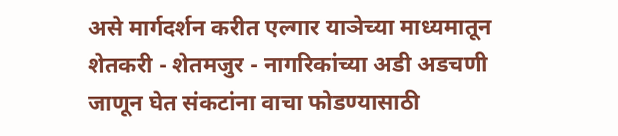असे मार्गदर्शन करीत एल्गार याञेच्या माध्यमातून शेतकरी - शेतमजुर - नागरिकांच्या अडी अडचणी जाणून घेत संकटांना वाचा फोडण्यासाठी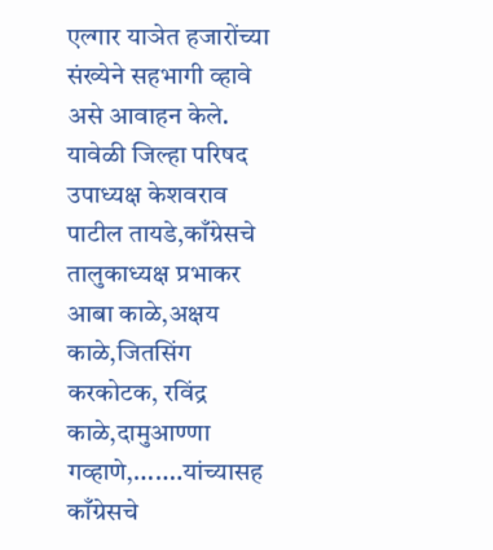एल्गार याञेत हजारोंच्या संख्येने सहभागी व्हावे असे आवाहन केले.
यावेळी जिल्हा परिषद उपाध्यक्ष केशवराव पाटील तायडे,काँग्रेसचे तालुकाध्यक्ष प्रभाकर आबा काळे,अक्षय काळे,जितसिंग करकोटक, रविंद्र काळे,दामुआण्णा गव्हाणे,.......यांच्यासह काँग्रेसचे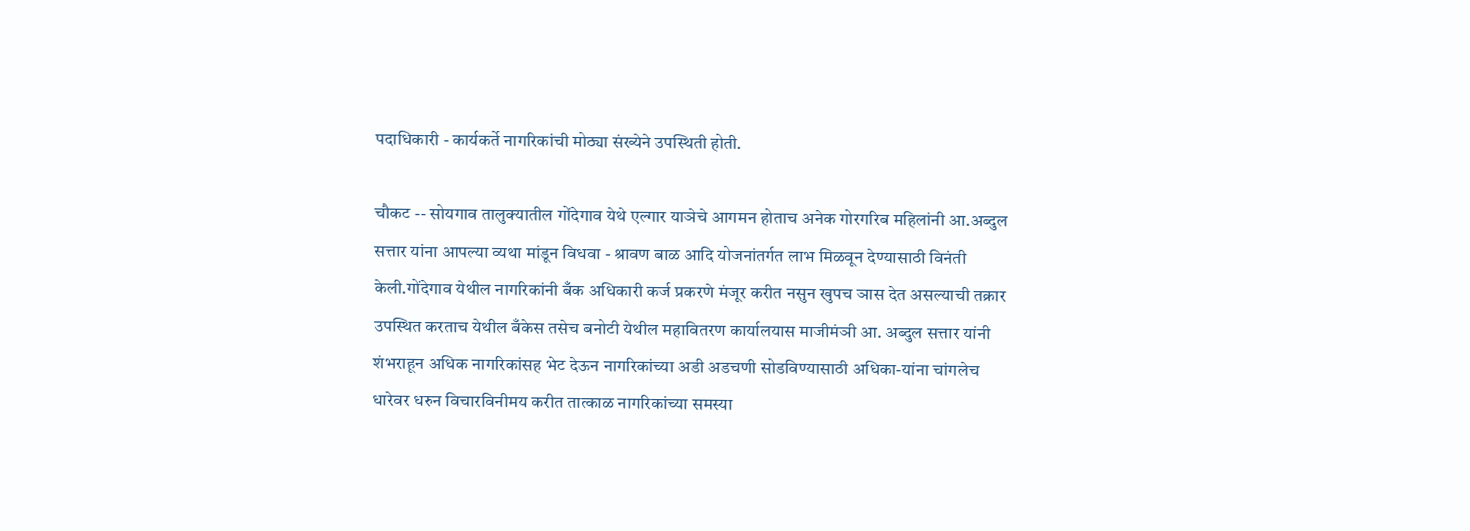पदाधिकारी - कार्यकर्ते नागरिकांची मोठ्या संख्येने उपस्थिती होती.

चौकट -- सोयगाव तालुक्यातील गोंदेगाव येथे एल्गार याञेचे आगमन होताच अनेक गोरगरिब महिलांनी आ.अब्दुल सत्तार यांना आपल्या व्यथा मांडून विधवा - श्रावण बाळ आदि योजनांतर्गत लाभ मिळवून देण्यासाठी विनंती केली.गोंदेगाव येथील नागरिकांनी बँक अधिकारी कर्ज प्रकरणे मंजूर करीत नसुन खुपच ञास देत असल्याची तक्रार उपस्थित करताच येथील बँकेस तसेच बनोटी येथील महावितरण कार्यालयास माजीमंञी आ. अब्दुल सत्तार यांनी शंभराहून अधिक नागरिकांसह भेट देऊन नागरिकांच्या अडी अडचणी सोडविण्यासाठी अधिका-यांना चांगलेच धारेवर धरुन विचारविनीमय करीत तात्काळ नागरिकांच्या समस्या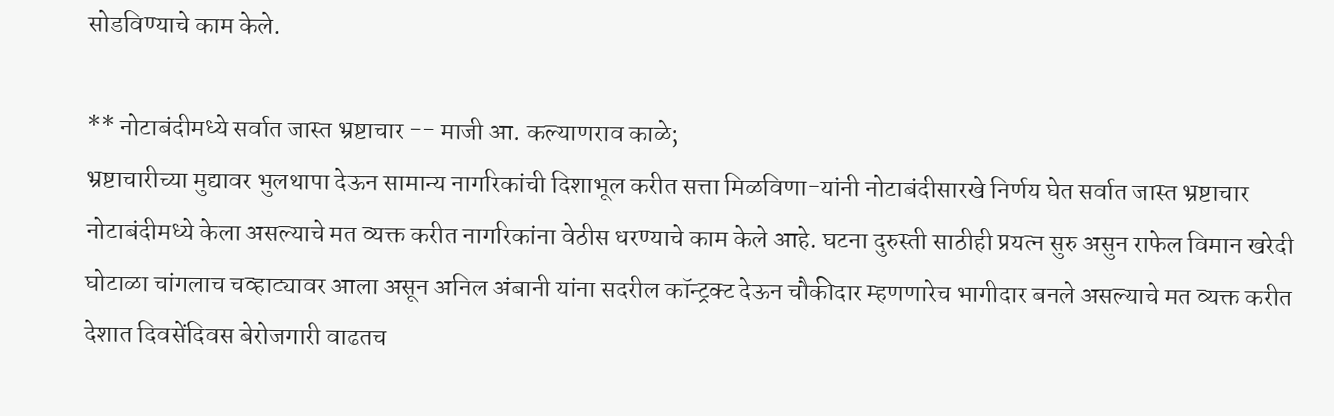सोडविण्याचे काम केले.

** नोटाबंदीमध्ये सर्वात जास्त भ्रष्टाचार -- माजी आ. कल्याणराव काळे;
भ्रष्टाचारीच्या मुद्यावर भुलथापा देऊन सामान्य नागरिकांची दिशाभूल करीत सत्ता मिळविणा-यांनी नोटाबंदीसारखे निर्णय घेत सर्वात जास्त भ्रष्टाचार नोटाबंदीमध्ये केला असल्याचे मत व्यक्त करीत नागरिकांना वेठीस धरण्याचे काम केले आहे. घटना दुरुस्ती साठीही प्रयत्न सुरु असुन राफेल विमान खरेदी घोटाळा चांगलाच चव्हाट्यावर आला असून अनिल अंबानी यांना सदरील कॉन्ट्रक्ट देऊन चौकीदार म्हणणारेच भागीदार बनले असल्याचे मत व्यक्त करीत देशात दिवसेंदिवस बेरोजगारी वाढतच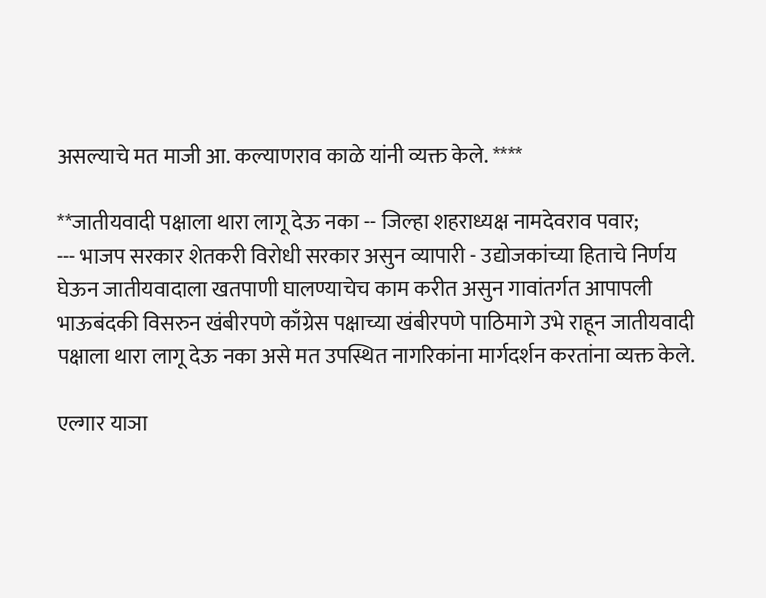असल्याचे मत माजी आ. कल्याणराव काळे यांनी व्यक्त केले. ****

**जातीयवादी पक्षाला थारा लागू देऊ नका -- जिल्हा शहराध्यक्ष नामदेवराव पवार;
--- भाजप सरकार शेतकरी विरोधी सरकार असुन व्यापारी - उद्योजकांच्या हिताचे निर्णय घेऊन जातीयवादाला खतपाणी घालण्याचेच काम करीत असुन गावांतर्गत आपापली भाऊबंदकी विसरुन खंबीरपणे काँग्रेस पक्षाच्या खंबीरपणे पाठिमागे उभे राहून जातीयवादी पक्षाला थारा लागू देऊ नका असे मत उपस्थित नागरिकांना मार्गदर्शन करतांना व्यक्त केले.

एल्गार याञा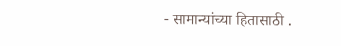- सामान्यांच्या हितासाठी .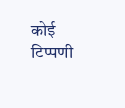कोई टिप्पणी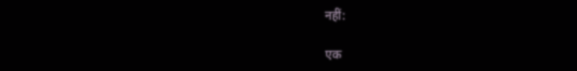नहीं:

एक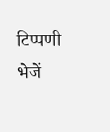टिप्पणी भेजें